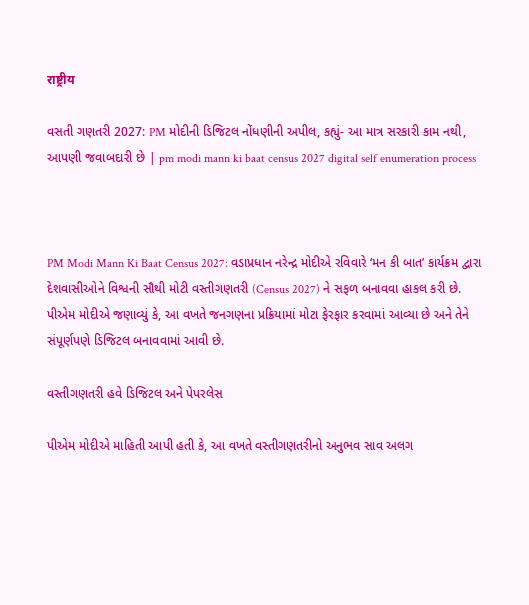राष्ट्रीय

વસતી ગણતરી 2027: PM મોદીની ડિજિટલ નોંધણીની અપીલ, કહ્યું- આ માત્ર સરકારી કામ નથી, આપણી જવાબદારી છે | pm modi mann ki baat census 2027 digital self enumeration process



PM Modi Mann Ki Baat Census 2027: વડાપ્રધાન નરેન્દ્ર મોદીએ રવિવારે ‘મન કી બાત’ કાર્યક્રમ દ્વારા દેશવાસીઓને વિશ્વની સૌથી મોટી વસ્તીગણતરી (Census 2027) ને સફળ બનાવવા હાકલ કરી છે. પીએમ મોદીએ જણાવ્યું કે, આ વખતે જનગણના પ્રક્રિયામાં મોટા ફેરફાર કરવામાં આવ્યા છે અને તેને સંપૂર્ણપણે ડિજિટલ બનાવવામાં આવી છે.

વસ્તીગણતરી હવે ડિજિટલ અને પેપરલેસ

પીએમ મોદીએ માહિતી આપી હતી કે, આ વખતે વસ્તીગણતરીનો અનુભવ સાવ અલગ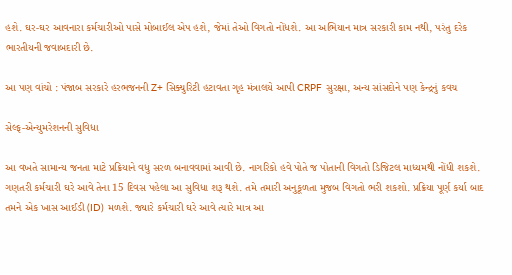હશે. ઘર-ઘર આવનારા કર્મચારીઓ પાસે મોબાઈલ એપ હશે, જેમાં તેઓ વિગતો નોંધશે. આ અભિયાન માત્ર સરકારી કામ નથી, પરંતુ દરેક ભારતીયની જવાબદારી છે.

આ પણ વાંચો : પંજાબ સરકારે હરભજનની Z+ સિક્યુરિટી હટાવતા ગૃહ મંત્રાલયે આપી CRPF સુરક્ષા, અન્ય સાંસદોને પણ કેન્દ્રનું કવચ

સેલ્ફ-એન્યુમરેશનની સુવિધા

આ વખતે સામાન્ય જનતા માટે પ્રક્રિયાને વધુ સરળ બનાવવામાં આવી છે. નાગરિકો હવે પોતે જ પોતાની વિગતો ડિજિટલ માધ્યમથી નોંધી શકશે. ગણતરી કર્મચારી ઘરે આવે તેના 15 દિવસ પહેલા આ સુવિધા શરૂ થશે. તમે તમારી અનુકૂળતા મુજબ વિગતો ભરી શકશો. પ્રક્રિયા પૂર્ણ કર્યા બાદ તમને એક ખાસ આઈડી (ID) મળશે. જ્યારે કર્મચારી ઘરે આવે ત્યારે માત્ર આ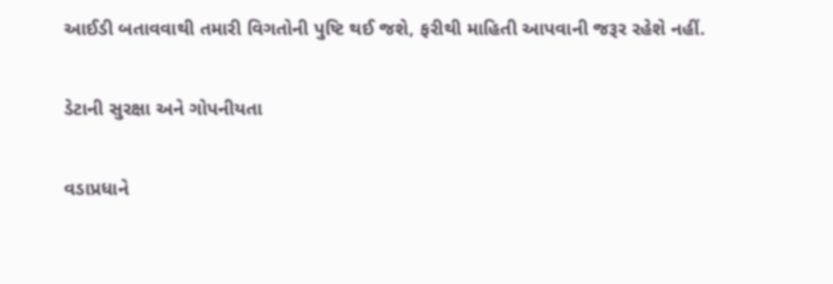આઈડી બતાવવાથી તમારી વિગતોની પુષ્ટિ થઈ જશે, ફરીથી માહિતી આપવાની જરૂર રહેશે નહીં.

ડેટાની સુરક્ષા અને ગોપનીયતા

વડાપ્રધાને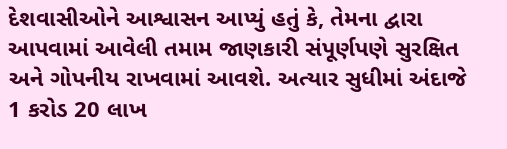દેશવાસીઓને આશ્વાસન આપ્યું હતું કે, તેમના દ્વારા આપવામાં આવેલી તમામ જાણકારી સંપૂર્ણપણે સુરક્ષિત અને ગોપનીય રાખવામાં આવશે. અત્યાર સુધીમાં અંદાજે 1 કરોડ 20 લાખ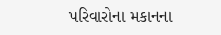પરિવારોના મકાનના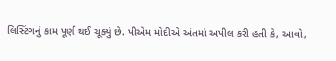લિસ્ટિંગનું કામ પૂર્ણ થઈ ચૂક્યું છે. પીએમ મોદીએ અંતમાં અપીલ કરી હતી કે, આવો,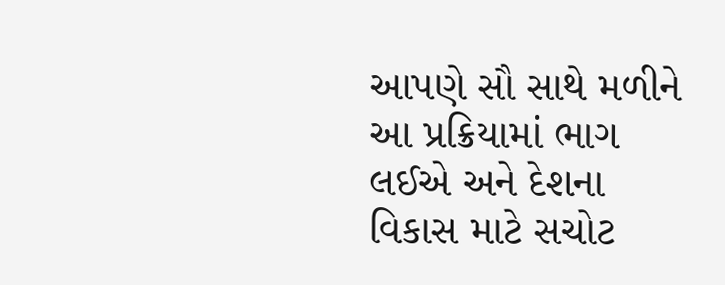આપણે સૌ સાથે મળીને આ પ્રક્રિયામાં ભાગ લઈએ અને દેશના વિકાસ માટે સચોટ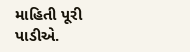માહિતી પૂરી પાડીએ.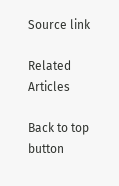Source link

Related Articles

Back to top button